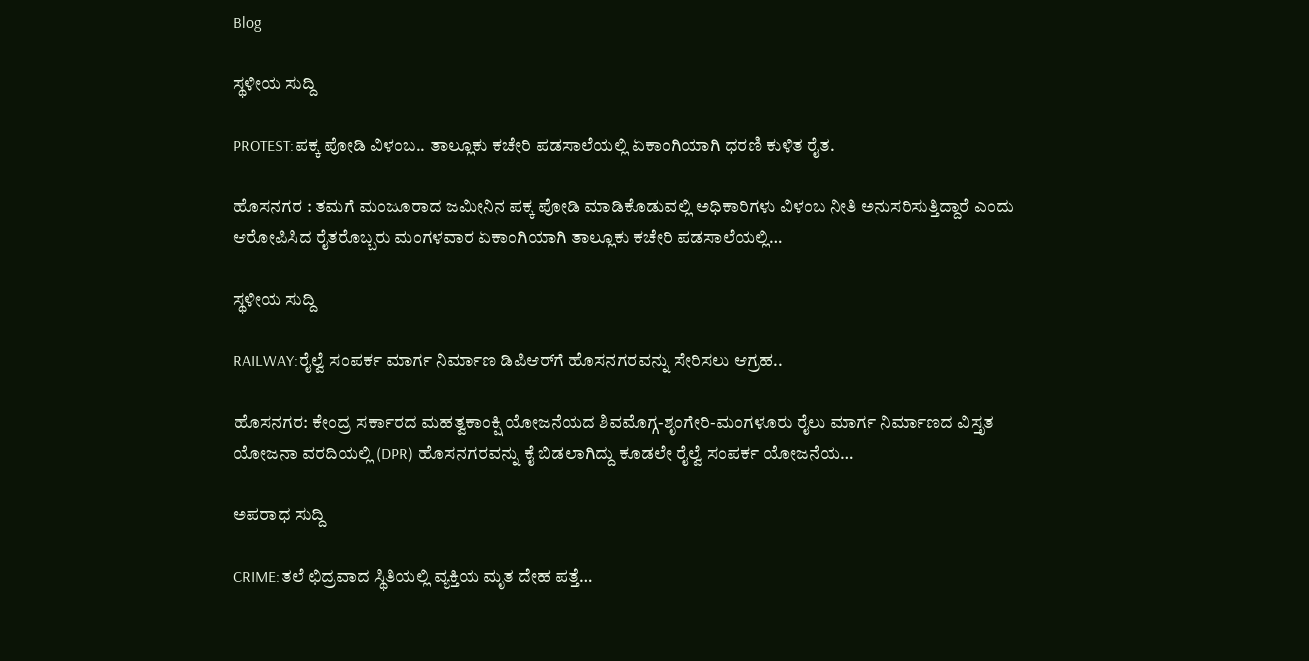Blog

ಸ್ಥಳೀಯ ಸುದ್ದಿ

PROTEST:ಪಕ್ಕ ಪೋಡಿ ವಿಳಂಬ.. ತಾಲ್ಲೂಕು ಕಚೇರಿ ಪಡಸಾಲೆಯಲ್ಲಿ ಏಕಾಂಗಿಯಾಗಿ ಧರಣಿ ಕುಳಿತ ರೈತ.

ಹೊಸನಗರ : ತಮಗೆ ಮಂಜೂರಾದ ಜಮೀನಿನ ಪಕ್ಕ ಪೋಡಿ ಮಾಡಿಕೊಡುವಲ್ಲಿ ಅಧಿಕಾರಿಗಳು ವಿಳಂಬ ನೀತಿ ಅನುಸರಿಸುತ್ತಿದ್ದಾರೆ ಎಂದು ಆರೋಪಿಸಿದ ರೈತರೊಬ್ಬರು ಮಂಗಳವಾರ ಏಕಾಂಗಿಯಾಗಿ ತಾಲ್ಲೂಕು ಕಚೇರಿ ಪಡಸಾಲೆಯಲ್ಲಿ…

ಸ್ಥಳೀಯ ಸುದ್ದಿ

RAILWAY:ರೈಲ್ವೆ ಸಂಪರ್ಕ ಮಾರ್ಗ ನಿರ್ಮಾಣ ಡಿಪಿಆರ್‌ಗೆ ಹೊಸನಗರವನ್ನು ಸೇರಿಸಲು ಆಗ್ರಹ..

ಹೊಸನಗರ: ಕೇಂದ್ರ ಸರ್ಕಾರದ ಮಹತ್ವಕಾಂಕ್ಷಿ ಯೋಜನೆಯದ ಶಿವಮೊಗ್ಗ-ಶೃಂಗೇರಿ-ಮಂಗಳೂರು ರೈಲು ಮಾರ್ಗ ನಿರ್ಮಾಣದ ವಿಸ್ತೃತ ಯೋಜನಾ ವರದಿಯಲ್ಲಿ (DPR) ಹೊಸನಗರವನ್ನು ಕೈ ಬಿಡಲಾಗಿದ್ದು ಕೂಡಲೇ ರೈಲ್ವೆ ಸಂಪರ್ಕ ಯೋಜನೆಯ…

ಅಪರಾಧ ಸುದ್ದಿ

CRIME:ತಲೆ ಛಿದ್ರವಾದ ಸ್ಥಿತಿಯಲ್ಲಿ ವ್ಯಕ್ತಿಯ ಮೃತ ದೇಹ ಪತ್ತೆ…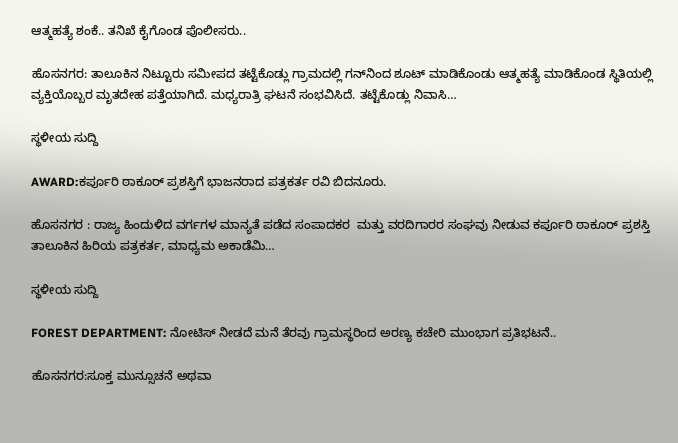ಆತ್ಮಹತ್ಯೆ ಶಂಕೆ.. ತನಿಖೆ ಕೈಗೊಂಡ ಪೊಲೀಸರು..

ಹೊಸನಗರ: ತಾಲೂಕಿನ ನಿಟ್ಟೂರು ಸಮೀಪದ ತಟ್ಟೆಕೊಡ್ಲು ಗ್ರಾಮದಲ್ಲಿ ಗನ್‌ನಿಂದ ಶೂಟ್ ಮಾಡಿಕೊಂಡು ಆತ್ಮಹತ್ಯೆ ಮಾಡಿಕೊಂಡ ಸ್ಥಿತಿಯಲ್ಲಿ ವ್ಯಕ್ತಿಯೊಬ್ಬರ ಮೃತದೇಹ ಪತ್ತೆಯಾಗಿದೆ. ಮಧ್ಯರಾತ್ರಿ ಘಟನೆ ಸಂಭವಿಸಿದೆ. ತಟ್ಟೆಕೊಡ್ಲು ನಿವಾಸಿ…

ಸ್ಥಳೀಯ ಸುದ್ದಿ

AWARD:ಕರ್ಪೂರಿ ಠಾಕೂರ್ ಪ್ರಶಸ್ತಿಗೆ ಭಾಜನರಾದ ಪತ್ರಕರ್ತ ರವಿ ಬಿದನೂರು.

ಹೊಸನಗರ : ರಾಜ್ಯ ಹಿಂದುಳಿದ ವರ್ಗಗಳ ಮಾನ್ಯತೆ ಪಡೆದ ಸಂಪಾದಕರ  ಮತ್ತು ವರದಿಗಾರರ ಸಂಘವು ನೀಡುವ ಕರ್ಪೂರಿ ಠಾಕೂರ್ ಪ್ರಶಸ್ತಿ ತಾಲೂಕಿನ ಹಿರಿಯ ಪತ್ರಕರ್ತ, ಮಾಧ್ಯಮ ಅಕಾಡೆಮಿ…

ಸ್ಥಳೀಯ ಸುದ್ದಿ

FOREST DEPARTMENT: ನೋಟಿಸ್ ನೀಡದೆ ಮನೆ ತೆರವು ಗ್ರಾಮಸ್ಥರಿಂದ ಅರಣ್ಯ ಕಚೇರಿ ಮುಂಭಾಗ ಪ್ರತಿಭಟನೆ..

ಹೊಸನಗರ:ಸೂಕ್ತ ಮುನ್ಸೂಚನೆ ಅಥವಾ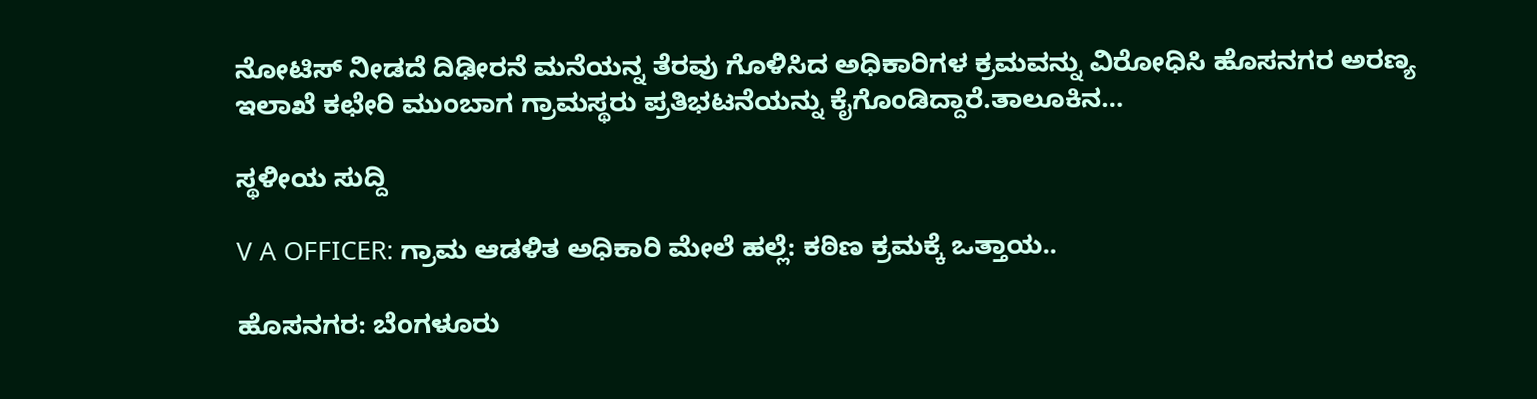ನೋಟಿಸ್ ನೀಡದೆ ದಿಢೀರನೆ ಮನೆಯನ್ನ ತೆರವು ಗೊಳಿಸಿದ ಅಧಿಕಾರಿಗಳ ಕ್ರಮವನ್ನು ವಿರೋಧಿಸಿ ಹೊಸನಗರ ಅರಣ್ಯ ಇಲಾಖೆ ಕಛೇರಿ ಮುಂಬಾಗ ಗ್ರಾಮಸ್ಥರು ಪ್ರತಿಭಟನೆಯನ್ನು ಕೈಗೊಂಡಿದ್ದಾರೆ.ತಾಲೂಕಿನ…

ಸ್ಥಳೀಯ ಸುದ್ದಿ

V A OFFICER: ಗ್ರಾಮ ಆಡಳಿತ ಅಧಿಕಾರಿ ಮೇಲೆ ಹಲ್ಲೆ: ಕಠಿಣ ಕ್ರಮಕ್ಕೆ ಒತ್ತಾಯ..

ಹೊಸನಗರ: ಬೆಂಗಳೂರು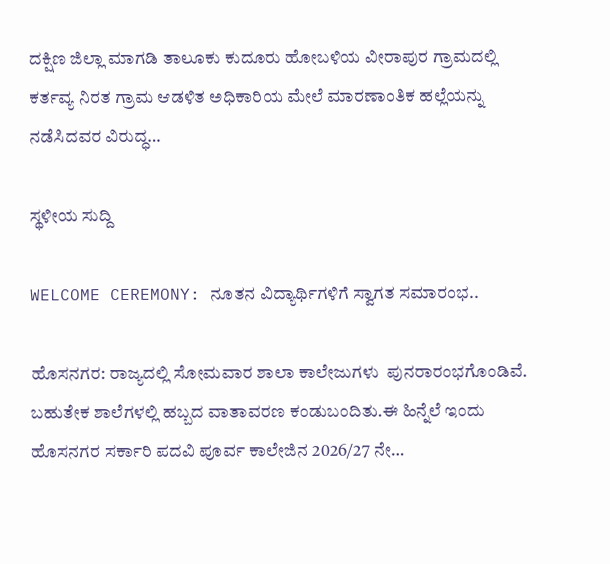ದಕ್ಷಿಣ ಜಿಲ್ಲಾ ಮಾಗಡಿ ತಾಲೂಕು ಕುದೂರು ಹೋಬಳಿಯ ವೀರಾಪುರ ಗ್ರಾಮದಲ್ಲಿ ಕರ್ತವ್ಯ ನಿರತ ಗ್ರಾಮ ಆಡಳಿತ ಅಧಿಕಾರಿಯ ಮೇಲೆ ಮಾರಣಾಂತಿಕ ಹಲ್ಲೆಯನ್ನು ನಡೆಸಿದವರ ವಿರುದ್ಧ…

ಸ್ಥಳೀಯ ಸುದ್ದಿ

WELCOME CEREMONY: ನೂತನ ವಿದ್ಯಾರ್ಥಿಗಳಿಗೆ ಸ್ವಾಗತ ಸಮಾರಂಭ..

ಹೊಸನಗರ: ರಾಜ್ಯದಲ್ಲಿ ಸೋಮವಾರ ಶಾಲಾ ಕಾಲೇಜುಗಳು  ಪುನರಾರಂಭಗೊಂಡಿವೆ. ಬಹುತೇಕ ಶಾಲೆಗಳಲ್ಲಿ ಹಬ್ಬದ ವಾತಾವರಣ ಕಂಡುಬಂದಿತು.ಈ ಹಿನ್ನೆಲೆ ಇಂದು ಹೊಸನಗರ ಸರ್ಕಾರಿ ಪದವಿ ಪೂರ್ವ ಕಾಲೇಜಿನ 2026/27 ನೇ…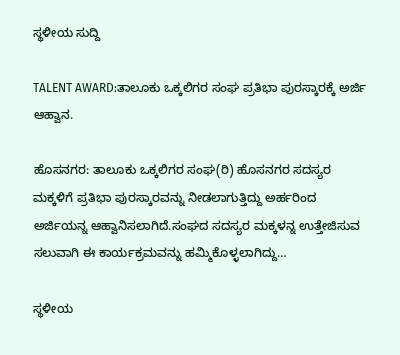ಸ್ಥಳೀಯ ಸುದ್ದಿ

TALENT AWARD:ತಾಲೂಕು ಒಕ್ಕಲಿಗರ ಸಂಘ ಪ್ರತಿಭಾ ಪುರಸ್ಕಾರಕ್ಕೆ ಅರ್ಜಿ ಆಹ್ವಾನ.

ಹೊಸನಗರ: ತಾಲೂಕು ಒಕ್ಕಲಿಗರ ಸಂಘ(ರಿ) ಹೊಸನಗರ ಸದಸ್ಯರ ಮಕ್ಕಳಿಗೆ ಪ್ರತಿಭಾ ಪುರಸ್ಕಾರವನ್ನು ನೀಡಲಾಗುತ್ತಿದ್ದು ಅರ್ಹರಿಂದ ಅರ್ಜಿಯನ್ನ ಆಹ್ವಾನಿಸಲಾಗಿದೆ.ಸಂಘದ ಸದಸ್ಯರ ಮಕ್ಕಳನ್ನ ಉತ್ತೇಜಿಸುವ ಸಲುವಾಗಿ ಈ ಕಾರ್ಯಕ್ರಮವನ್ನು ಹಮ್ಮಿಕೊಳ್ಳಲಾಗಿದ್ದು…

ಸ್ಥಳೀಯ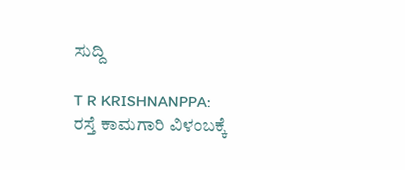ಸುದ್ದಿ

T R KRISHNANPPA:              ರಸ್ತೆ ಕಾಮಗಾರಿ ವಿಳಂಬಕ್ಕೆ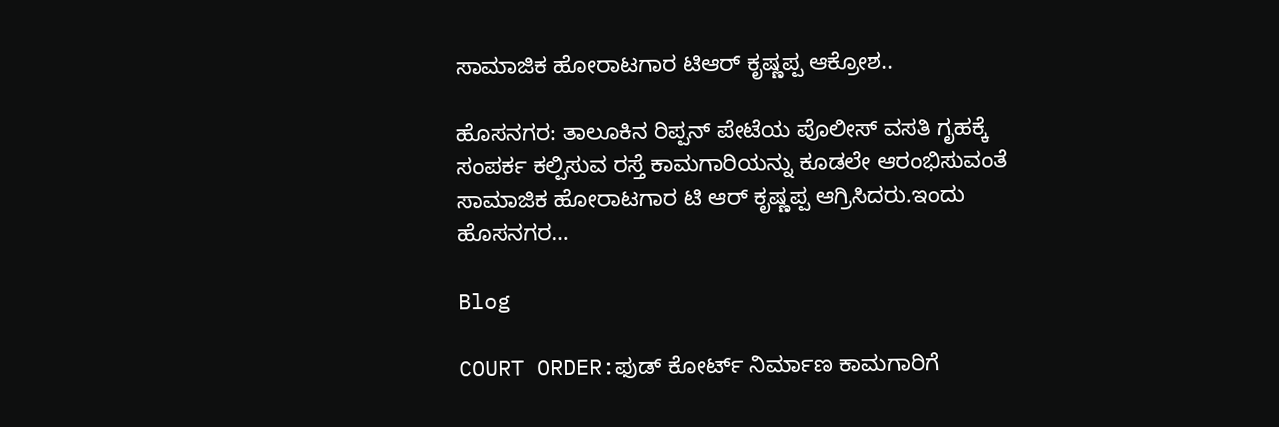ಸಾಮಾಜಿಕ ಹೋರಾಟಗಾರ ಟಿಆರ್ ಕೃಷ್ಣಪ್ಪ ಆಕ್ರೋಶ..

ಹೊಸನಗರ: ತಾಲೂಕಿನ ರಿಪ್ಪನ್ ಪೇಟೆಯ ಪೊಲೀಸ್ ವಸತಿ ಗೃಹಕ್ಕೆ ಸಂಪರ್ಕ ಕಲ್ಪಿಸುವ ರಸ್ತೆ ಕಾಮಗಾರಿಯನ್ನು ಕೂಡಲೇ ಆರಂಭಿಸುವಂತೆ ಸಾಮಾಜಿಕ ಹೋರಾಟಗಾರ ಟಿ ಆರ್ ಕೃಷ್ಣಪ್ಪ ಆಗ್ರಿಸಿದರು.ಇಂದು ಹೊಸನಗರ…

Blog

COURT ORDER:ಫುಡ್ ಕೋರ್ಟ್ ನಿರ್ಮಾಣ ಕಾಮಗಾರಿಗೆ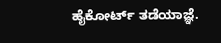ಹೈಕೋರ್ಟ್ ತಡೆಯಾಜ್ಞೆ.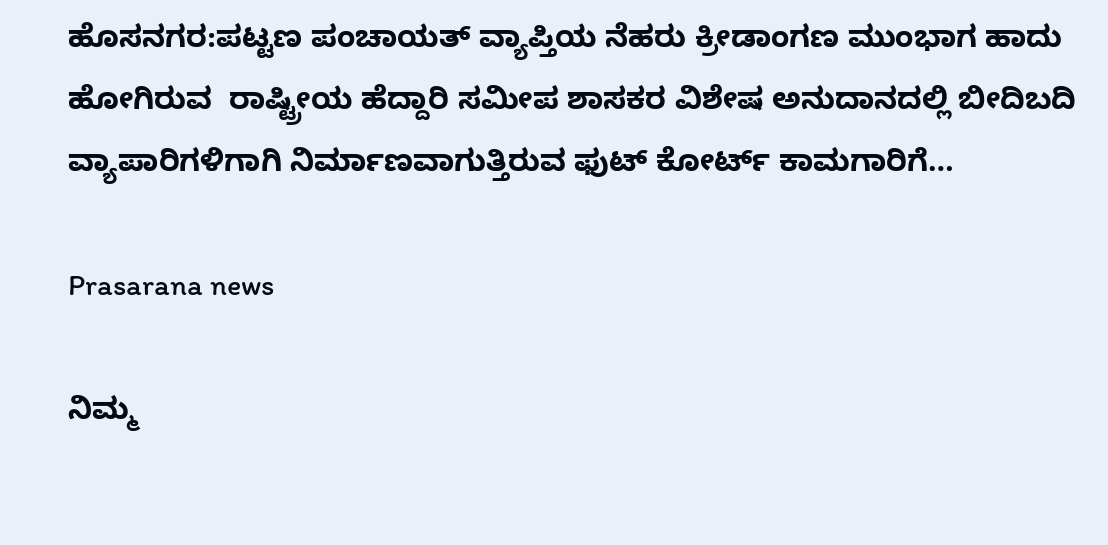ಹೊಸನಗರ:ಪಟ್ಟಣ ಪಂಚಾಯತ್ ವ್ಯಾಪ್ತಿಯ ನೆಹರು ಕ್ರೀಡಾಂಗಣ ಮುಂಭಾಗ ಹಾದು ಹೋಗಿರುವ  ರಾಷ್ಟ್ರೀಯ ಹೆದ್ದಾರಿ ಸಮೀಪ ಶಾಸಕರ ವಿಶೇಷ ಅನುದಾನದಲ್ಲಿ ಬೀದಿಬದಿ ವ್ಯಾಪಾರಿಗಳಿಗಾಗಿ ನಿರ್ಮಾಣವಾಗುತ್ತಿರುವ ಫುಟ್ ಕೋರ್ಟ್ ಕಾಮಗಾರಿಗೆ…

Prasarana news

ನಿಮ್ಮ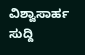ವಿಶ್ವಾಸಾರ್ಹ ಸುದ್ದಿ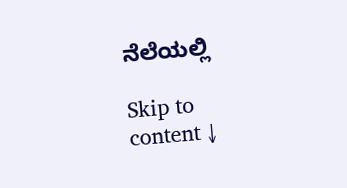ನೆಲೆಯಲ್ಲಿ

Skip to content ↓